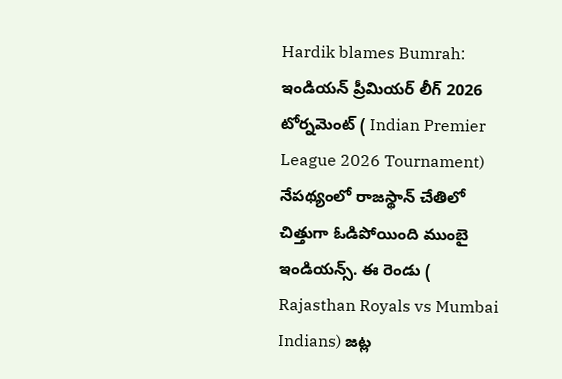Hardik blames Bumrah: ఇండియన్ ప్రీమియర్ లీగ్ 2026 టోర్నమెంట్ ( Indian Premier League 2026 Tournament) నేపథ్యంలో రాజస్థాన్ చేతిలో చిత్తుగా ఓడిపోయింది ముంబై ఇండియన్స్. ఈ రెండు ( Rajasthan Royals vs Mumbai Indians) జట్ల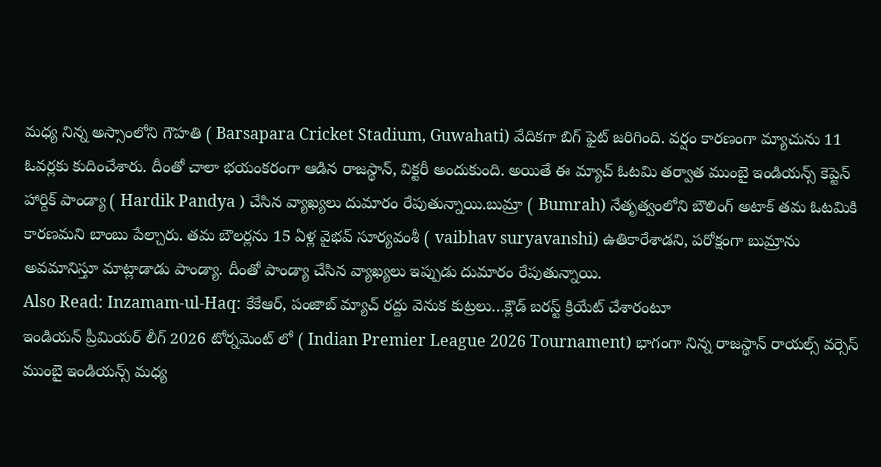మధ్య నిన్న అస్సాంలోని గౌహతి ( Barsapara Cricket Stadium, Guwahati) వేదికగా బిగ్ ఫైట్ జరిగింది. వర్షం కారణంగా మ్యాచును 11 ఓవర్లకు కుదించేశారు. దీంతో చాలా భయంకరంగా ఆడిన రాజస్థాన్, విక్టరీ అందుకుంది. అయితే ఈ మ్యాచ్ ఓటమి తర్వాత ముంబై ఇండియన్స్ కెప్టెన్ హార్దిక్ పాండ్యా ( Hardik Pandya ) చేసిన వ్యాఖ్యలు దుమారం రేపుతున్నాయి.బుమ్రా ( Bumrah) నేతృత్వంలోని బౌలింగ్ అటాక్ తమ ఓటమికి కారణమని బాంబు పేల్చారు. తమ బౌలర్లను 15 ఏళ్ల వైభవ్ సూర్యవంశీ ( vaibhav suryavanshi) ఉతికారేశాడని, పరోక్షంగా బుమ్రాను అవమానిస్తూ మాట్లాడాడు పాండ్యా. దీంతో పాండ్యా చేసిన వ్యాఖ్యలు ఇప్పుడు దుమారం రేపుతున్నాయి.
Also Read: Inzamam-ul-Haq: కేకేఆర్, పంజాబ్ మ్యాచ్ రద్దు వెనుక కుట్రలు…క్లౌడ్ బరస్ట్ క్రియేట్ చేశారంటూ
ఇండియన్ ప్రీమియర్ లీగ్ 2026 టోర్నమెంట్ లో ( Indian Premier League 2026 Tournament) భాగంగా నిన్న రాజస్థాన్ రాయల్స్ వర్సెస్ ముంబై ఇండియన్స్ మధ్య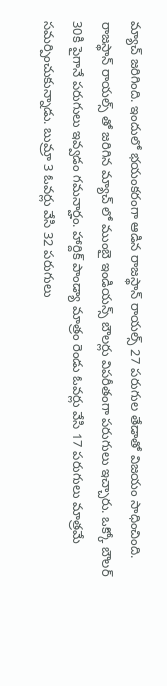మ్యాచ్ జరిగింది. ఇందులో భయంకరంగా ఆడిన రాజస్థాన్ రాయల్స్ 27 పరుగుల తేడాతో విజయం సాధించింది. రాజస్థాన్ రాయల్స్ తో జరిగిన మ్యాచ్ లో ముంబై ఇండియన్స్ బౌలర్లు విపరీతంగా పరుగులు ఇచ్చారు. ఒక్కో బౌలర్ 30కి పైగానే పరుగులు ఇవ్వడం గమనార్హం. హార్దిక్ పాండ్యా మాత్రం రెండు ఓవర్లు వేసి 17 పరుగులు మాత్రమే సమర్పించుకున్నాడు. బుమ్రా 3 ఓవర్లు వేసి 32 పరుగులు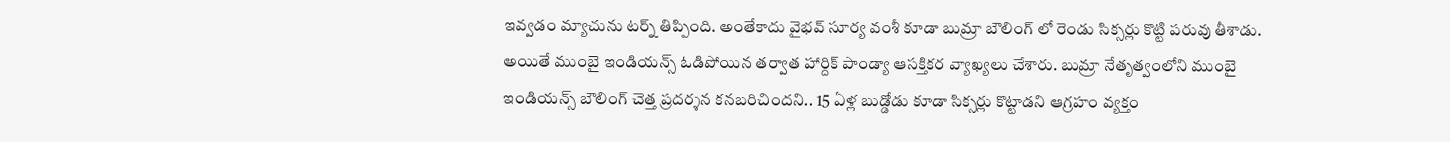ఇవ్వడం మ్యాచును టర్న్ తిప్పింది. అంతేకాదు వైభవ్ సూర్య వంశీ కూడా బుమ్రా బౌలింగ్ లో రెండు సిక్సర్లు కొట్టి పరువు తీశాడు.
అయితే ముంబై ఇండియన్స్ ఓడిపోయిన తర్వాత హార్దిక్ పాండ్యా ఆసక్తికర వ్యాఖ్యలు చేశారు. బుమ్రా నేతృత్వంలోని ముంబై ఇండియన్స్ బౌలింగ్ చెత్త ప్రదర్శన కనబరిచిందని.. 15 ఏళ్ల బుడ్డోడు కూడా సిక్సర్లు కొట్టాడని ఆగ్రహం వ్యక్తం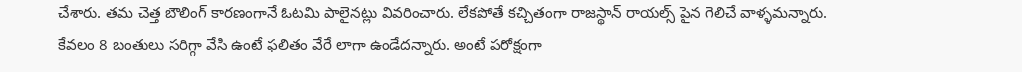చేశారు. తమ చెత్త బౌలింగ్ కారణంగానే ఓటమి పాలైనట్లు వివరించారు. లేకపోతే కచ్చితంగా రాజస్థాన్ రాయల్స్ పైన గెలిచే వాళ్ళమన్నారు. కేవలం 8 బంతులు సరిగ్గా వేసి ఉంటే ఫలితం వేరే లాగా ఉండేదన్నారు. అంటే పరోక్షంగా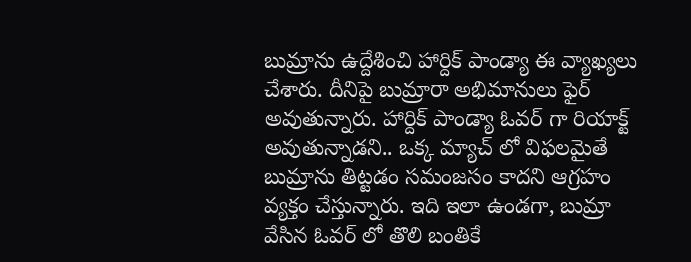బుమ్రాను ఉద్దేశించి హార్దిక్ పాండ్యా ఈ వ్యాఖ్యలు చేశారు. దీనిపై బుమ్రారా అభిమానులు ఫైర్ అవుతున్నారు. హార్దిక్ పాండ్యా ఓవర్ గా రియాక్ట్ అవుతున్నాడని.. ఒక్క మ్యాచ్ లో విఫలమైతే బుమ్రాను తిట్టడం సమంజసం కాదని ఆగ్రహం వ్యక్తం చేస్తున్నారు. ఇది ఇలా ఉండగా, బుమ్రా వేసిన ఓవర్ లో తొలి బంతికే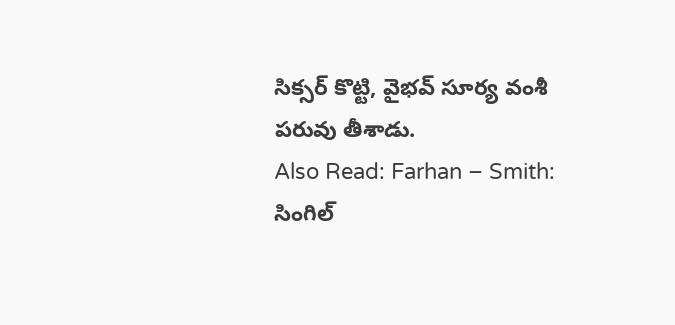సిక్సర్ కొట్టి, వైభవ్ సూర్య వంశీ పరువు తీశాడు.
Also Read: Farhan – Smith: సింగిల్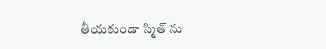తీయకుండా స్మిత్ ను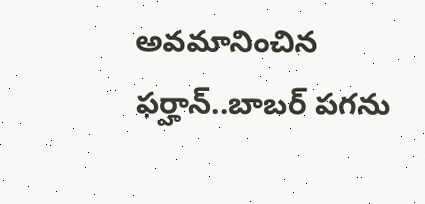అవమానించిన ఫర్హాన్..బాబర్ పగను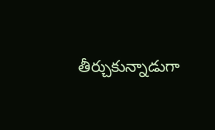తీర్చుకున్నాడుగా